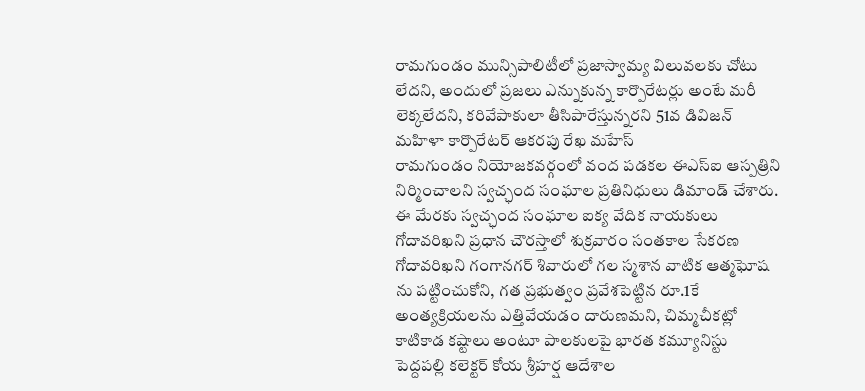రామగుండం మున్సిపాలిటీలో ప్రజాస్వామ్య విలువలకు చోటు లేదని, అందులో ప్రజలు ఎన్నుకున్న కార్పొరేటర్లు అంటే మరీ లెక్కలేదని, కరివేపాకులా తీసిపారేస్తున్నరని 51వ డివిజన్ మహిళా కార్పొరేటర్ ఆకరపు రేఖ మహేస్
రామగుండం నియోజకవర్గంలో వంద పడకల ఈఎస్ఐ ఆస్పత్రిని నిర్మించాలని స్వచ్ఛంద సంఘాల ప్రతినిధులు డిమాండ్ చేశారు. ఈ మేరకు స్వచ్ఛంద సంఘాల ఐక్య వేదిక నాయకులు గోదావరిఖని ప్రధాన చౌరస్తాలో శుక్రవారం సంతకాల సేకరణ
గోదావరిఖని గంగానగర్ శివారులో గల స్మశాన వాటిక ఆత్మఘోష ను పట్టించుకోని, గత ప్రభుత్వం ప్రవేశపెట్టిన రూ.1కే అంత్యక్రియలను ఎత్తివేయడం దారుణమని, చిమ్మచీకట్లో కాటికాడ కష్టాలు అంటూ పాలకులపై భారత కమ్యూనిస్టు
పెద్దపల్లి కలెక్టర్ కోయ శ్రీహర్ష ఆదేశాల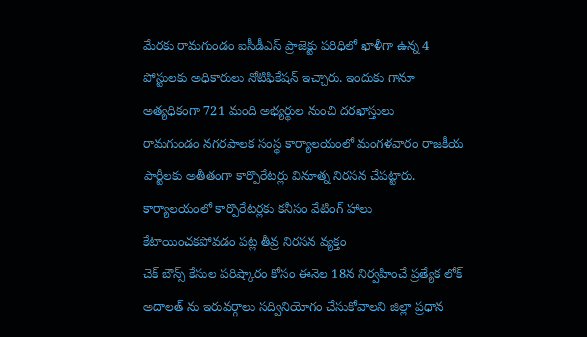మేరకు రామగుండం ఐసీడీఎస్ ప్రాజెక్టు పరిధిలో ఖాళీగా ఉన్న 4 పోస్టులకు అధికారులు నోటిఫికేషన్ ఇచ్చారు. ఇందుకు గానూ అత్యధికంగా 721 మంది అభ్యర్థుల నుంచి దరఖాస్తులు
రామగుండం నగరపాలక సంస్థ కార్యాలయంలో మంగళవారం రాజకీయ పార్టీలకు అతీతంగా కార్పొరేటర్లు వినూత్న నిరసన చేపట్టారు. కార్యాలయంలో కార్పొరేటర్లకు కనీసం వేటింగ్ హాలు కేటాయించకపోవడం పట్ల తీవ్ర నిరసన వ్యక్తం
చెక్ బౌన్స్ కేసుల పరిష్కారం కోసం ఈనెల 18న నిర్వహించే ప్రత్యేక లోక్ అదాలత్ ను ఇరువర్గాలు సద్వినియోగం చేసుకోవాలని జిల్లా ప్రధాన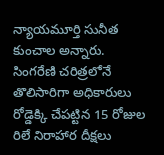న్యాయమూర్తి సునీత కుంచాల అన్నారు.
సింగరేణి చరిత్రలోనే తొలిసారిగా అధికారులు రోడ్డెక్కి చేపట్టిన 15 రోజుల రిలే నిరాహార దీక్షలు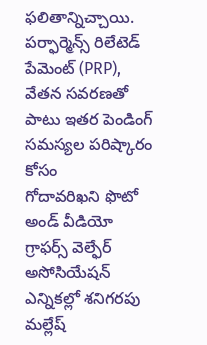ఫలితాన్నిచ్చాయి. పర్ఫార్మెన్స్ రిలేటెడ్ పేమెంట్ (PRP), వేతన సవరణతో పాటు ఇతర పెండింగ్ సమస్యల పరిష్కారం కోసం
గోదావరిఖని ఫొటో అండ్ వీడియో గ్రాఫర్స్ వెల్ఫేర్ అసోసియేషన్ ఎన్నికల్లో శనిగరపు మల్లేష్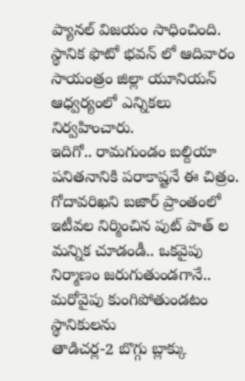ప్యానల్ విజయం సాధించింది. స్థానిక ఫొటో భవన్ లో ఆదివారం సాయంత్రం జిల్లా యూనియన్ ఆధ్వర్యంలో ఎన్నికలు నిర్వహించారు.
ఇదిగో.. రామగుండం బల్దియా పనితనానికి పరాకాష్టనే ఈ చిత్రం. గోదావరిఖని బజార్ ప్రాంతంలో ఇటీవల నిర్మించిన పుట్ పాత్ ల మన్నిక చూడండీ.. ఒకవైపు నిర్మాణం జరుగుతుండగానే.. మరోవైపు కుంగిపోతుండటం స్థానికులను
తాడిచర్ల-2 బొగ్గు బ్లాక్కు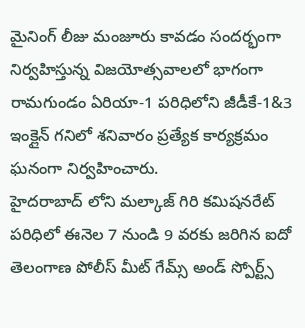మైనింగ్ లీజు మంజూరు కావడం సందర్భంగా నిర్వహిస్తున్న విజయోత్సవాలలో భాగంగా రామగుండం ఏరియా-1 పరిధిలోని జీడీకే-1&3 ఇంక్లైన్ గనిలో శనివారం ప్రత్యేక కార్యక్రమం ఘనంగా నిర్వహించారు.
హైదరాబాద్ లోని మల్కాజ్ గిరి కమిషనరేట్ పరిధిలో ఈనెల 7 నుండి 9 వరకు జరిగిన ఐదో తెలంగాణ పోలీస్ మీట్ గేమ్స్ అండ్ స్పోర్ట్స్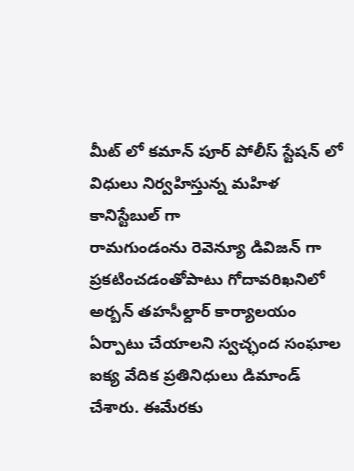మీట్ లో కమాన్ పూర్ పోలీస్ స్టేషన్ లో విధులు నిర్వహిస్తున్న మహిళ కానిస్టేబుల్ గా
రామగుండంను రెవెన్యూ డివిజన్ గా ప్రకటించడంతోపాటు గోదావరిఖనిలో అర్బన్ తహసీల్దార్ కార్యాలయం ఏర్పాటు చేయాలని స్వచ్ఛంద సంఘాల ఐక్య వేదిక ప్రతినిధులు డిమాండ్ చేశారు. ఈమేరకు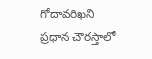గోదావరిఖని ప్రధాన చౌరస్తాలో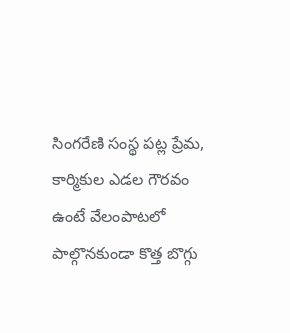సింగరేణి సంస్థ పట్ల ప్రేమ, కార్మికుల ఎడల గౌరవం ఉంటే వేలంపాటలో పాల్గొనకుండా కొత్త బొగ్గు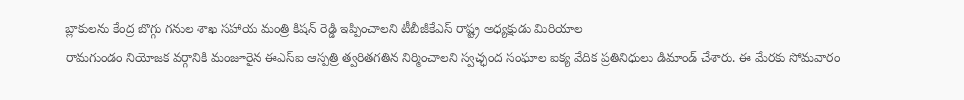బ్లాకులను కేంద్ర బొగ్గు గనుల శాఖ సహాయ మంత్రి కిషన్ రెడ్డి ఇప్పించాలని టీబీజీకేఎస్ రాష్ట్ర అధ్యక్షుడు మిరియాల
రామగుండం నియోజక వర్గానికి మంజూరైన ఈఎస్ఐ ఆస్పత్రి త్వరితగతిన నిర్మించాలని స్వచ్ఛంద సంఘాల ఐక్య వేదిక ప్రతినిధులు డిమాండ్ చేశారు. ఈ మేరకు సోమవారం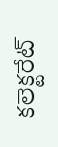కలెక్టరేట్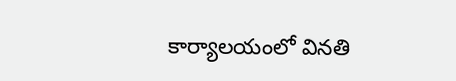కార్యాలయంలో వినతి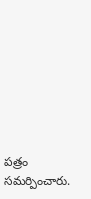పత్రం సమర్పించారు.